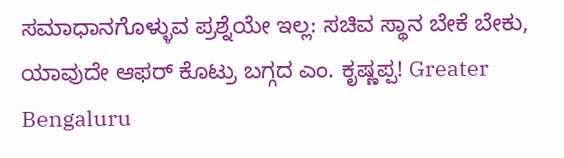ಸಮಾಧಾನಗೊಳ್ಳುವ ಪ್ರಶ್ನೆಯೇ ಇಲ್ಲ: ಸಚಿವ ಸ್ಥಾನ ಬೇಕೆ ಬೇಕು, ಯಾವುದೇ ಆಫರ್ ಕೊಟ್ರು ಬಗ್ಗದ ಎಂ. ಕೃಷ್ಣಪ್ಪ! Greater Bengaluru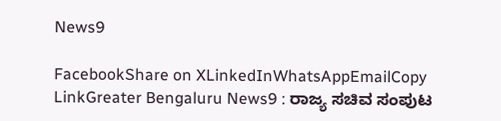News9

FacebookShare on XLinkedInWhatsAppEmailCopy LinkGreater Bengaluru News9 : ರಾಜ್ಯ ಸಚಿವ ಸಂಪುಟ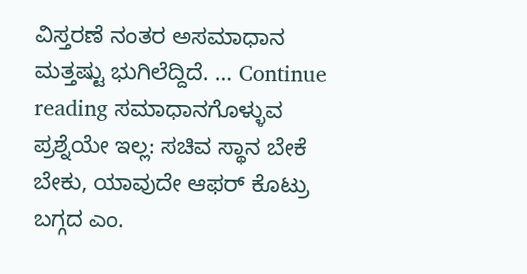ವಿಸ್ತರಣೆ ನಂತರ ಅಸಮಾಧಾನ ಮತ್ತಷ್ಟು ಭುಗಿಲೆದ್ದಿದೆ. … Continue reading ಸಮಾಧಾನಗೊಳ್ಳುವ ಪ್ರಶ್ನೆಯೇ ಇಲ್ಲ: ಸಚಿವ ಸ್ಥಾನ ಬೇಕೆ ಬೇಕು, ಯಾವುದೇ ಆಫರ್ ಕೊಟ್ರು ಬಗ್ಗದ ಎಂ.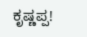ಕೃಷ್ಣಪ್ಪ!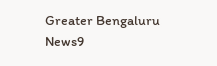Greater Bengaluru News9